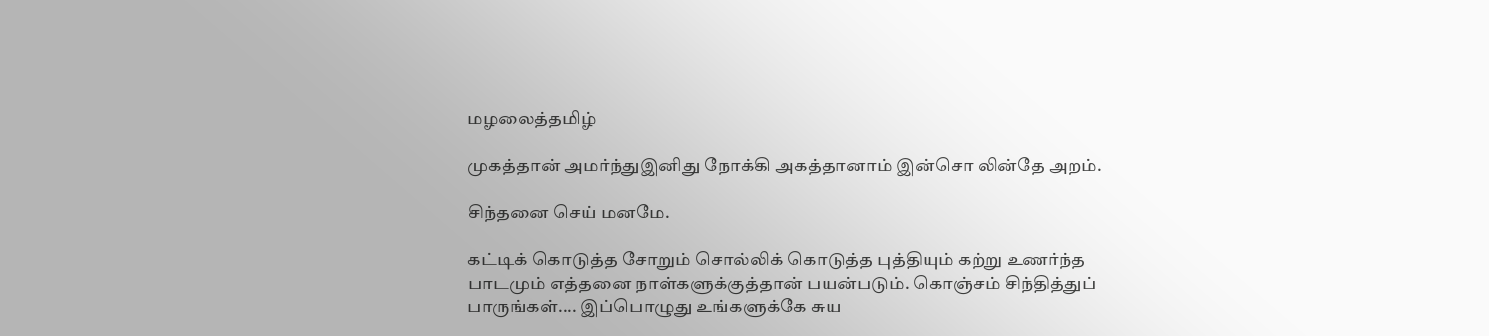மழலைத்தமிழ்

முகத்தான் அமர்ந்துஇனிது நோக்கி அகத்தானாம் இன்சொ லின்தே அறம்.

சிந்தனை செய் மனமே.

கட்டிக் கொடுத்த சோறும் சொல்லிக் கொடுத்த புத்தியும் கற்று உணர்ந்த
பாடமும் எத்தனை நாள்களுக்குத்தான் பயன்படும். கொஞ்சம் சிந்தித்துப்
பாருங்கள்.... இப்பொழுது உங்களுக்கே சுய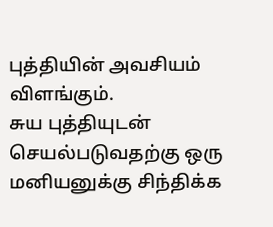புத்தியின் அவசியம் விளங்கும்.
சுய புத்தியுடன் செயல்படுவதற்கு ஒரு மனியனுக்கு சிந்திக்க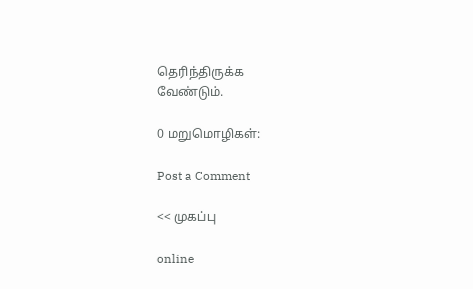தெரிந்திருக்க
வேண்டும்.

0 மறுமொழிகள்:

Post a Comment

<< முகப்பு

online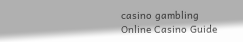casino gambling
Online Casino Guide